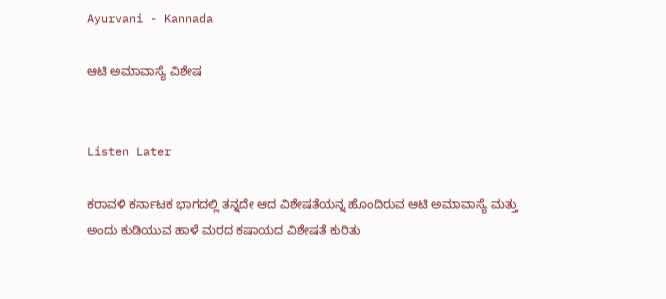Ayurvani - Kannada

ಆಟಿ ಅಮಾವಾಸ್ಯೆ ವಿಶೇಷ


Listen Later

ಕರಾವಳಿ ಕರ್ನಾಟಕ ಭಾಗದಲ್ಲಿ ತನ್ನದೇ ಆದ ವಿಶೇಷತೆಯನ್ನ ಹೊಂದಿರುವ ಆಟಿ ಅಮಾವಾಸ್ಯೆ ಮತ್ತು ಅಂದು ಕುಡಿಯುವ ಹಾಳೆ ಮರದ ಕಷಾಯದ ವಿಶೇಷತೆ ಕುರಿತು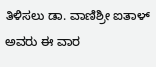ತಿಳಿಸಲು ಡಾ. ವಾಣಿಶ್ರೀ ಐತಾಳ್ ಅವರು ಈ ವಾರ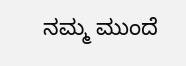ನಮ್ಮ ಮುಂದೆ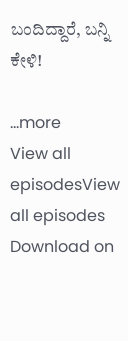ಬಂದಿದ್ದಾರೆ, ಬನ್ನಿ ಕೇಳಿ!

...more
View all episodesView all episodes
Download on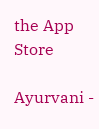the App Store

Ayurvani -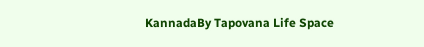KannadaBy Tapovana Life Space